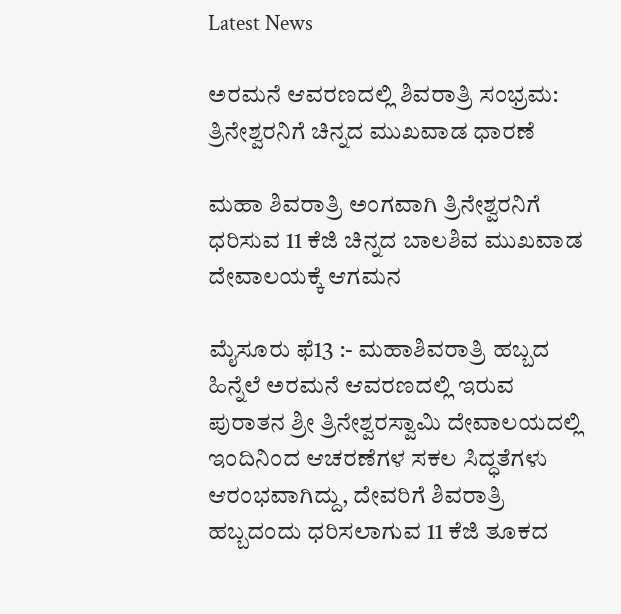Latest News

ಅರಮನೆ ಆವರಣದಲ್ಲಿ ಶಿವರಾತ್ರಿ ಸಂಭ್ರಮ: ತ್ರಿನೇಶ್ವರನಿಗೆ ಚಿನ್ನದ ಮುಖವಾಡ ಧಾರಣೆ

ಮಹಾ ಶಿವರಾತ್ರಿ ಅಂಗವಾಗಿ ತ್ರಿನೇಶ್ವರನಿಗೆ ಧರಿಸುವ 11 ಕೆಜಿ ಚಿನ್ನದ ಬಾಲಶಿವ ಮುಖವಾಡ ದೇವಾಲಯಕ್ಕೆ ಆಗಮನ

ಮೈಸೂರು ಫೆ13 :- ಮಹಾಶಿವರಾತ್ರಿ ಹಬ್ಬದ ಹಿನ್ನೆಲೆ ಅರಮನೆ ಆವರಣದಲ್ಲಿ ಇರುವ ಪುರಾತನ ಶ್ರೀ ತ್ರಿನೇಶ್ವರಸ್ವಾಮಿ ದೇವಾಲಯದಲ್ಲಿ ಇಂದಿನಿಂದ ಆಚರಣೆಗಳ ಸಕಲ ಸಿದ್ಧತೆಗಳು ಆರಂಭವಾಗಿದ್ದು, ದೇವರಿಗೆ ಶಿವರಾತ್ರಿ ಹಬ್ಬದಂದು ಧರಿಸಲಾಗುವ 11 ಕೆಜಿ ತೂಕದ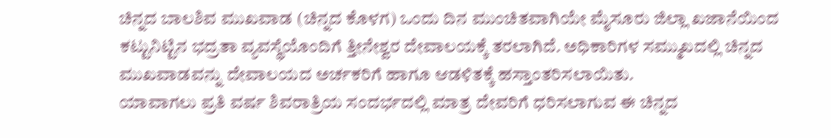ಚಿನ್ನದ ಬಾಲಶಿವ ಮುಖವಾಡ (ಚಿನ್ನದ ಕೊಳಗ) ಒಂದು ದಿನ ಮುಂಚಿತವಾಗಿಯೇ ಮೈಸೂರು ಜಿಲ್ಲಾ ಖಜಾನೆಯಿಂದ ಕಟ್ಟುನಿಟ್ಟಿನ ಭದ್ರತಾ ವ್ಯವಸ್ಥೆಯೊಂದಿಗೆ ತ್ತೀನೇಶ್ವರ ದೇವಾಲಯಕ್ಕೆ ತರಲಾಗಿದೆ. ಅಧಿಕಾರಿಗಳ ಸಮ್ಮುಖದಲ್ಲಿ ಚಿನ್ನದ ಮುಖವಾಡವನ್ನು ದೇವಾಲಯದ ಅರ್ಚಕರಿಗೆ ಹಾಗೂ ಆಡಳಿತಕ್ಕೆ ಹಸ್ತಾಂತರಿಸಲಾಯಿತು.
ಯಾವಾಗಲು ಪ್ರತಿ ವರ್ಷ ಶಿವರಾತ್ರಿಯ ಸಂದರ್ಭದಲ್ಲಿ ಮಾತ್ರ ದೇವರಿಗೆ ಧರಿಸಲಾಗುವ ಈ ಚಿನ್ನದ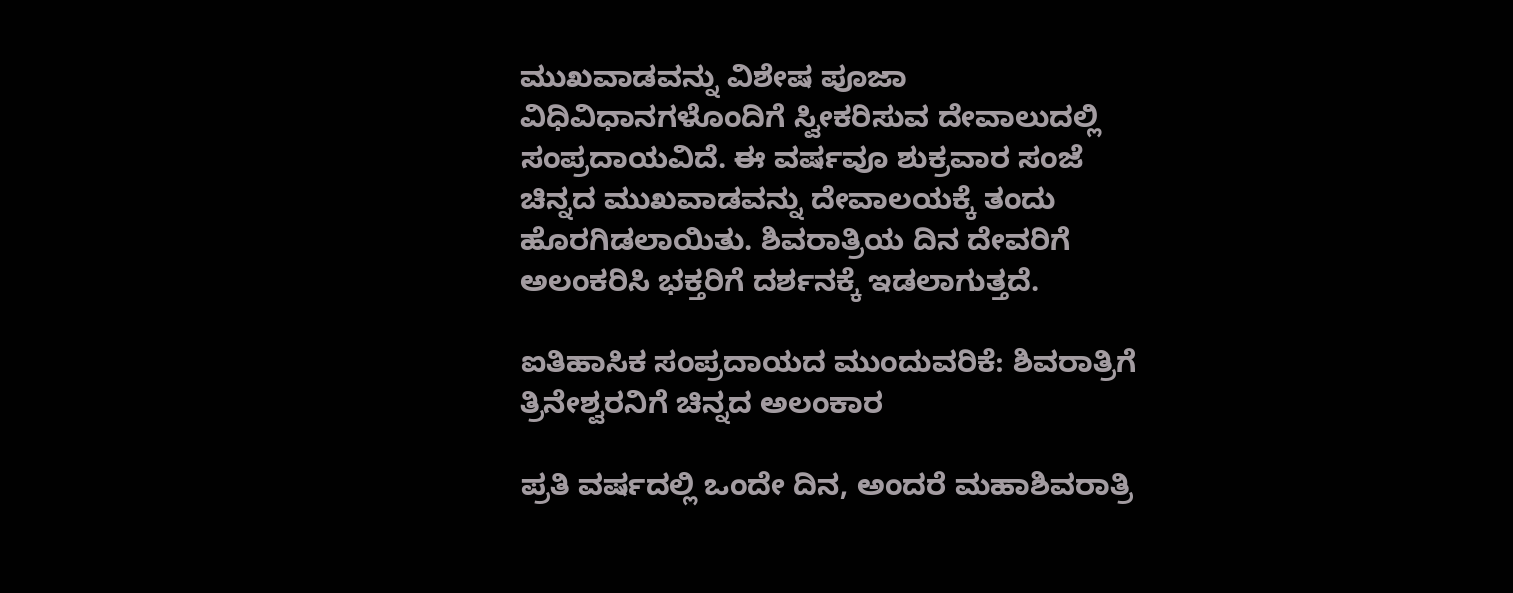ಮುಖವಾಡವನ್ನು ವಿಶೇಷ ಪೂಜಾ ವಿಧಿವಿಧಾನಗಳೊಂದಿಗೆ ಸ್ವೀಕರಿಸುವ ದೇವಾಲುದಲ್ಲಿ ಸಂಪ್ರದಾಯವಿದೆ. ಈ ವರ್ಷವೂ ಶುಕ್ರವಾರ ಸಂಜೆ ಚಿನ್ನದ ಮುಖವಾಡವನ್ನು ದೇವಾಲಯಕ್ಕೆ ತಂದು ಹೊರಗಿಡಲಾಯಿತು. ಶಿವರಾತ್ರಿಯ ದಿನ ದೇವರಿಗೆ ಅಲಂಕರಿಸಿ ಭಕ್ತರಿಗೆ ದರ್ಶನಕ್ಕೆ ಇಡಲಾಗುತ್ತದೆ.

ಐತಿಹಾಸಿಕ ಸಂಪ್ರದಾಯದ ಮುಂದುವರಿಕೆ: ಶಿವರಾತ್ರಿಗೆ ತ್ರಿನೇಶ್ವರನಿಗೆ ಚಿನ್ನದ ಅಲಂಕಾರ

ಪ್ರತಿ ವರ್ಷದಲ್ಲಿ ಒಂದೇ ದಿನ, ಅಂದರೆ ಮಹಾಶಿವರಾತ್ರಿ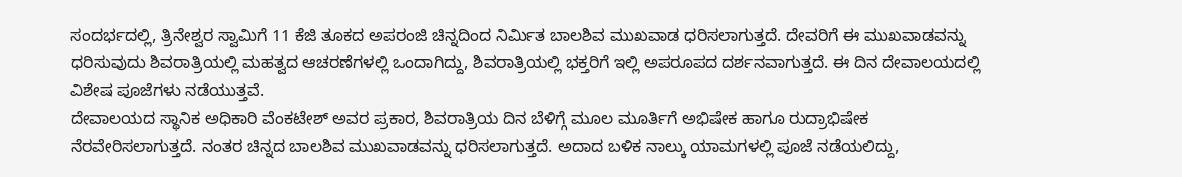ಸಂದರ್ಭದಲ್ಲಿ, ತ್ರಿನೇಶ್ವರ ಸ್ವಾಮಿಗೆ 11 ಕೆಜಿ ತೂಕದ ಅಪರಂಜಿ ಚಿನ್ನದಿಂದ ನಿರ್ಮಿತ ಬಾಲಶಿವ ಮುಖವಾಡ ಧರಿಸಲಾಗುತ್ತದೆ. ದೇವರಿಗೆ ಈ ಮುಖವಾಡವನ್ನು ಧರಿಸುವುದು ಶಿವರಾತ್ರಿಯಲ್ಲಿ ಮಹತ್ವದ ಆಚರಣೆಗಳಲ್ಲಿ ಒಂದಾಗಿದ್ದು, ಶಿವರಾತ್ರಿಯಲ್ಲಿ ಭಕ್ತರಿಗೆ ಇಲ್ಲಿ ಅಪರೂಪದ ದರ್ಶನವಾಗುತ್ತದೆ. ಈ ದಿನ ದೇವಾಲಯದಲ್ಲಿ ವಿಶೇಷ ಪೂಜೆಗಳು ನಡೆಯುತ್ತವೆ.
ದೇವಾಲಯದ ಸ್ಥಾನಿಕ ಅಧಿಕಾರಿ ವೆಂಕಟೇಶ್ ಅವರ ಪ್ರಕಾರ, ಶಿವರಾತ್ರಿಯ ದಿನ ಬೆಳಿಗ್ಗೆ ಮೂಲ ಮೂರ್ತಿಗೆ ಅಭಿಷೇಕ ಹಾಗೂ ರುದ್ರಾಭಿಷೇಕ ನೆರವೇರಿಸಲಾಗುತ್ತದೆ. ನಂತರ ಚಿನ್ನದ ಬಾಲಶಿವ ಮುಖವಾಡವನ್ನು ಧರಿಸಲಾಗುತ್ತದೆ. ಅದಾದ ಬಳಿಕ ನಾಲ್ಕು ಯಾಮಗಳಲ್ಲಿ ಪೂಜೆ ನಡೆಯಲಿದ್ದು,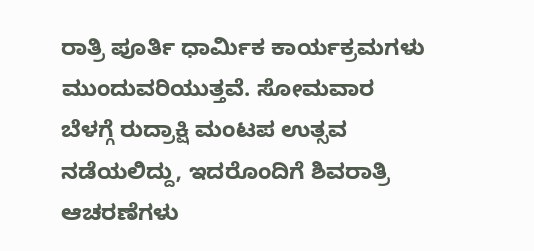ರಾತ್ರಿ ಪೂರ್ತಿ ಧಾರ್ಮಿಕ ಕಾರ್ಯಕ್ರಮಗಳು ಮುಂದುವರಿಯುತ್ತವೆ. ಸೋಮವಾರ ಬೆಳಗ್ಗೆ ರುದ್ರಾಕ್ಷಿ ಮಂಟಪ ಉತ್ಸವ ನಡೆಯಲಿದ್ದು, ಇದರೊಂದಿಗೆ ಶಿವರಾತ್ರಿ ಆಚರಣೆಗಳು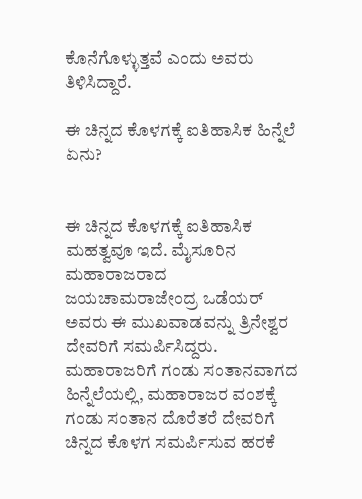ಕೊನೆಗೊಳ್ಳುತ್ತವೆ ಎಂದು ಅವರು ತಿಳಿಸಿದ್ದಾರೆ.

ಈ ಚಿನ್ನದ ಕೊಳಗಕ್ಕೆ ಐತಿಹಾಸಿಕ ಹಿನ್ನೆಲೆ ಏನು?


ಈ ಚಿನ್ನದ ಕೊಳಗಕ್ಕೆ ಐತಿಹಾಸಿಕ ಮಹತ್ವವೂ ಇದೆ. ಮೈಸೂರಿನ ಮಹಾರಾಜರಾದ ಜಯಚಾಮರಾಜೇಂದ್ರ ಒಡೆಯರ್ ಅವರು ಈ ಮುಖವಾಡವನ್ನು ತ್ರಿನೇಶ್ವರ ದೇವರಿಗೆ ಸಮರ್ಪಿಸಿದ್ದರು. ಮಹಾರಾಜರಿಗೆ ಗಂಡು ಸಂತಾನವಾಗದ ಹಿನ್ನೆಲೆಯಲ್ಲಿ, ಮಹಾರಾಜರ ವಂಶಕ್ಕೆ ಗಂಡು ಸಂತಾನ ದೊರೆತರೆ ದೇವರಿಗೆ ಚಿನ್ನದ ಕೊಳಗ ಸಮರ್ಪಿಸುವ ಹರಕೆ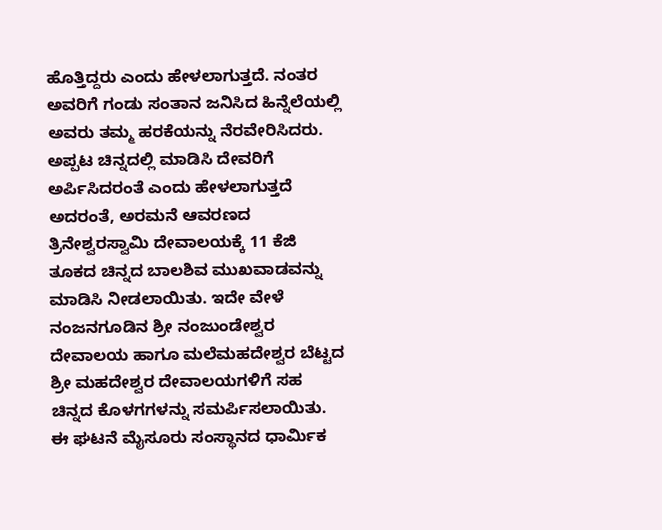ಹೊತ್ತಿದ್ದರು ಎಂದು ಹೇಳಲಾಗುತ್ತದೆ. ನಂತರ ಅವರಿಗೆ ಗಂಡು ಸಂತಾನ ಜನಿಸಿದ ಹಿನ್ನೆಲೆಯಲ್ಲಿ ಅವರು ತಮ್ಮ ಹರಕೆಯನ್ನು ನೆರವೇರಿಸಿದರು. ಅಪ್ಪಟ ಚಿನ್ನದಲ್ಲಿ ಮಾಡಿಸಿ ದೇವರಿಗೆ ಅರ್ಪಿಸಿದರಂತೆ ಎಂದು ಹೇಳಲಾಗುತ್ತದೆ
ಅದರಂತೆ, ಅರಮನೆ ಆವರಣದ ತ್ರಿನೇಶ್ವರಸ್ವಾಮಿ ದೇವಾಲಯಕ್ಕೆ 11 ಕೆಜಿ ತೂಕದ ಚಿನ್ನದ ಬಾಲಶಿವ ಮುಖವಾಡವನ್ನು ಮಾಡಿಸಿ ನೀಡಲಾಯಿತು. ಇದೇ ವೇಳೆ ನಂಜನಗೂಡಿನ ಶ್ರೀ ನಂಜುಂಡೇಶ್ವರ ದೇವಾಲಯ ಹಾಗೂ ಮಲೆಮಹದೇಶ್ವರ ಬೆಟ್ಟದ ಶ್ರೀ ಮಹದೇಶ್ವರ ದೇವಾಲಯಗಳಿಗೆ ಸಹ ಚಿನ್ನದ ಕೊಳಗಗಳನ್ನು ಸಮರ್ಪಿಸಲಾಯಿತು. ಈ ಘಟನೆ ಮೈಸೂರು ಸಂಸ್ಥಾನದ ಧಾರ್ಮಿಕ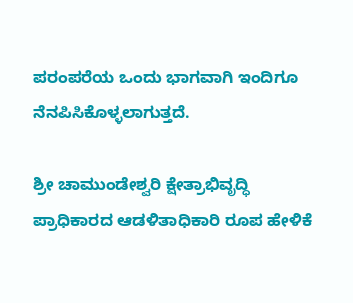ಪರಂಪರೆಯ ಒಂದು ಭಾಗವಾಗಿ ಇಂದಿಗೂ ನೆನಪಿಸಿಕೊಳ್ಳಲಾಗುತ್ತದೆ.

ಶ್ರೀ ಚಾಮುಂಡೇಶ್ವರಿ ಕ್ಷೇತ್ರಾಭಿವೃದ್ಧಿ ಪ್ರಾಧಿಕಾರದ ಆಡಳಿತಾಧಿಕಾರಿ ರೂಪ ಹೇಳಿಕೆ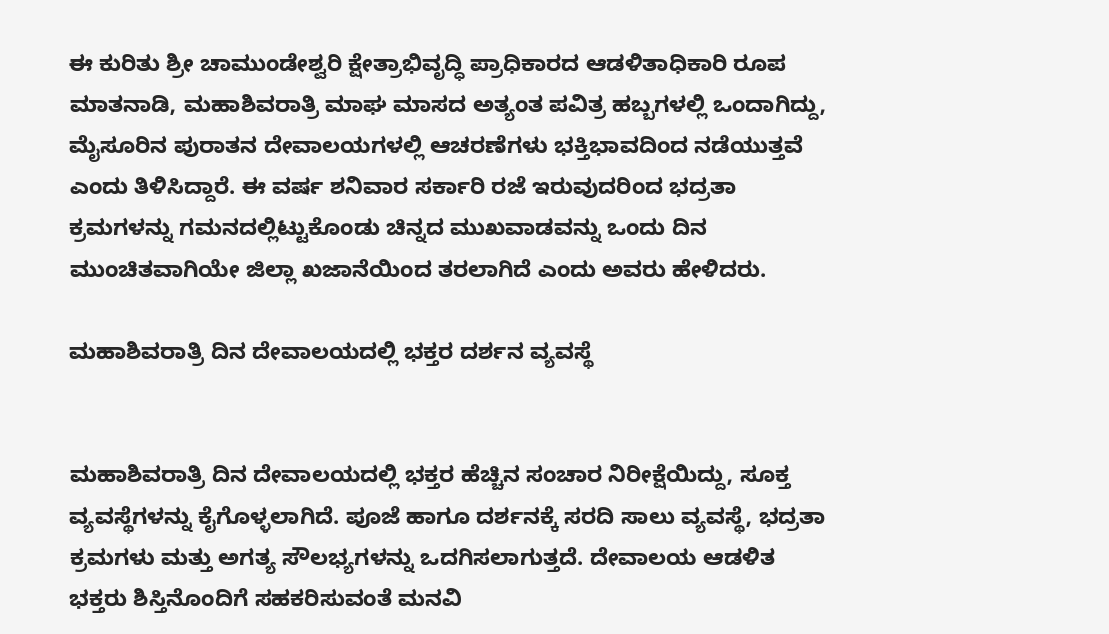ಈ ಕುರಿತು ಶ್ರೀ ಚಾಮುಂಡೇಶ್ವರಿ ಕ್ಷೇತ್ರಾಭಿವೃದ್ಧಿ ಪ್ರಾಧಿಕಾರದ ಆಡಳಿತಾಧಿಕಾರಿ ರೂಪ ಮಾತನಾಡಿ, ಮಹಾಶಿವರಾತ್ರಿ ಮಾಘ ಮಾಸದ ಅತ್ಯಂತ ಪವಿತ್ರ ಹಬ್ಬಗಳಲ್ಲಿ ಒಂದಾಗಿದ್ದು, ಮೈಸೂರಿನ ಪುರಾತನ ದೇವಾಲಯಗಳಲ್ಲಿ ಆಚರಣೆಗಳು ಭಕ್ತಿಭಾವದಿಂದ ನಡೆಯುತ್ತವೆ ಎಂದು ತಿಳಿಸಿದ್ದಾರೆ. ಈ ವರ್ಷ ಶನಿವಾರ ಸರ್ಕಾರಿ ರಜೆ ಇರುವುದರಿಂದ ಭದ್ರತಾ ಕ್ರಮಗಳನ್ನು ಗಮನದಲ್ಲಿಟ್ಟುಕೊಂಡು ಚಿನ್ನದ ಮುಖವಾಡವನ್ನು ಒಂದು ದಿನ ಮುಂಚಿತವಾಗಿಯೇ ಜಿಲ್ಲಾ ಖಜಾನೆಯಿಂದ ತರಲಾಗಿದೆ ಎಂದು ಅವರು ಹೇಳಿದರು.

ಮಹಾಶಿವರಾತ್ರಿ ದಿನ ದೇವಾಲಯದಲ್ಲಿ ಭಕ್ತರ ದರ್ಶನ ವ್ಯವಸ್ಥೆ


ಮಹಾಶಿವರಾತ್ರಿ ದಿನ ದೇವಾಲಯದಲ್ಲಿ ಭಕ್ತರ ಹೆಚ್ಚಿನ ಸಂಚಾರ ನಿರೀಕ್ಷೆಯಿದ್ದು, ಸೂಕ್ತ ವ್ಯವಸ್ಥೆಗಳನ್ನು ಕೈಗೊಳ್ಳಲಾಗಿದೆ. ಪೂಜೆ ಹಾಗೂ ದರ್ಶನಕ್ಕೆ ಸರದಿ ಸಾಲು ವ್ಯವಸ್ಥೆ, ಭದ್ರತಾ ಕ್ರಮಗಳು ಮತ್ತು ಅಗತ್ಯ ಸೌಲಭ್ಯಗಳನ್ನು ಒದಗಿಸಲಾಗುತ್ತದೆ. ದೇವಾಲಯ ಆಡಳಿತ ಭಕ್ತರು ಶಿಸ್ತಿನೊಂದಿಗೆ ಸಹಕರಿಸುವಂತೆ ಮನವಿ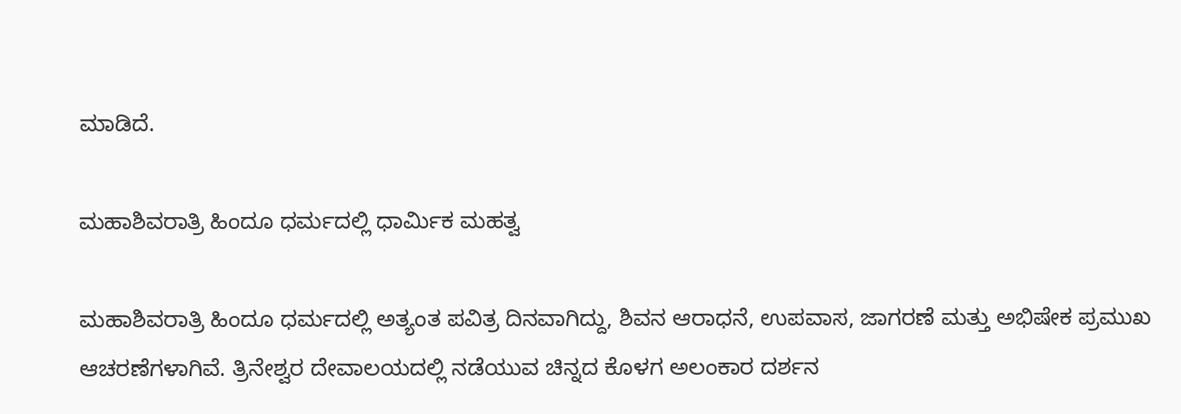ಮಾಡಿದೆ.

ಮಹಾಶಿವರಾತ್ರಿ ಹಿಂದೂ ಧರ್ಮದಲ್ಲಿ ಧಾರ್ಮಿಕ ಮಹತ್ವ

ಮಹಾಶಿವರಾತ್ರಿ ಹಿಂದೂ ಧರ್ಮದಲ್ಲಿ ಅತ್ಯಂತ ಪವಿತ್ರ ದಿನವಾಗಿದ್ದು, ಶಿವನ ಆರಾಧನೆ, ಉಪವಾಸ, ಜಾಗರಣೆ ಮತ್ತು ಅಭಿಷೇಕ ಪ್ರಮುಖ ಆಚರಣೆಗಳಾಗಿವೆ. ತ್ರಿನೇಶ್ವರ ದೇವಾಲಯದಲ್ಲಿ ನಡೆಯುವ ಚಿನ್ನದ ಕೊಳಗ ಅಲಂಕಾರ ದರ್ಶನ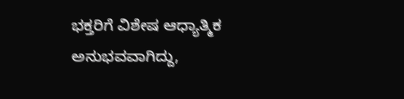ಭಕ್ತರಿಗೆ ವಿಶೇಷ ಆಧ್ಯಾತ್ಮಿಕ ಅನುಭವವಾಗಿದ್ದು,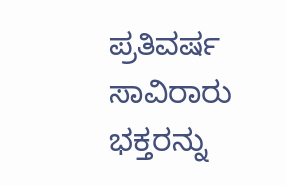ಪ್ರತಿವರ್ಷ ಸಾವಿರಾರು ಭಕ್ತರನ್ನು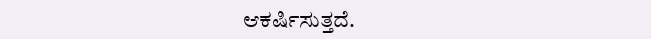ಆಕರ್ಷಿಸುತ್ತದೆ.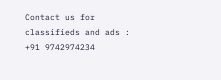Contact us for classifieds and ads : +91 9742974234